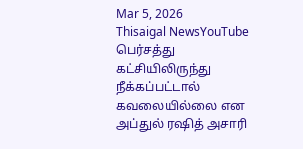Mar 5, 2026
Thisaigal NewsYouTube
பெர்சத்து கட்சியிலிருந்து நீக்கப்பட்டால் கவலையில்லை என அப்துல் ரஷித் அசாரி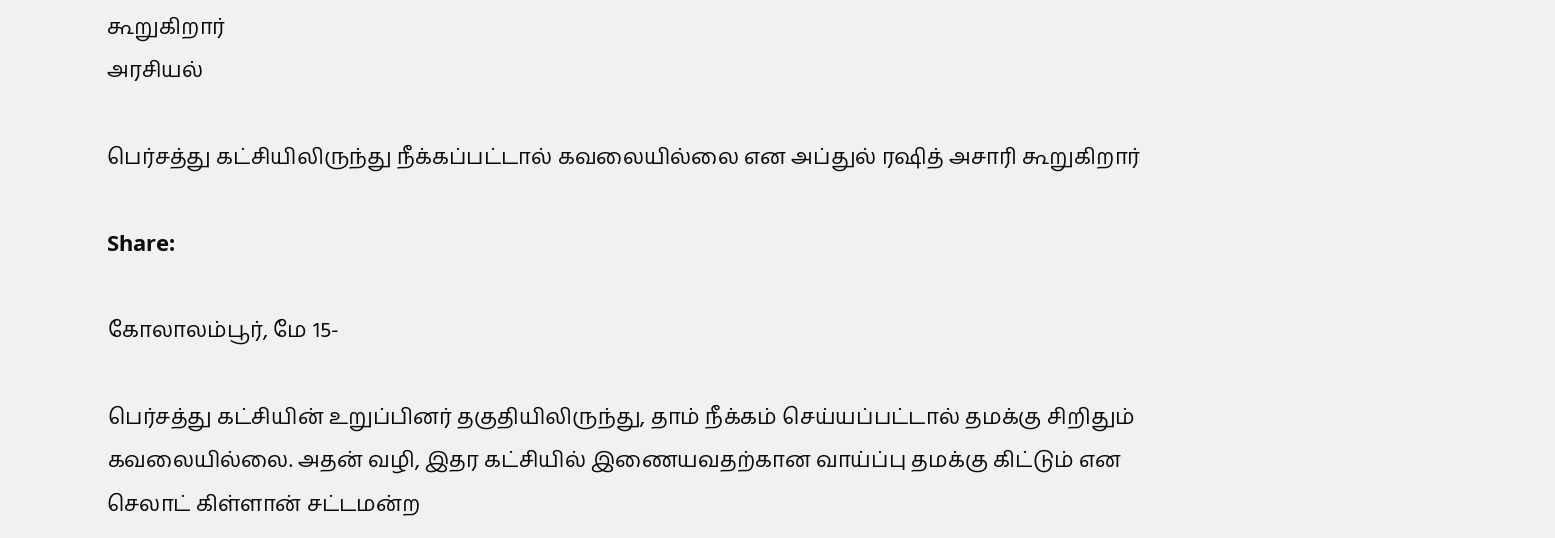கூறுகிறார்
அரசியல்

பெர்சத்து கட்சியிலிருந்து நீக்கப்பட்டால் கவலையில்லை என அப்துல் ரஷித் அசாரி கூறுகிறார்

Share:

கோலாலம்பூர், மே 15-

பெர்சத்து கட்சியின் உறுப்பினர் தகுதியிலிருந்து, தாம் நீக்கம் செய்யப்பட்டால் தமக்கு சிறிதும் கவலையில்லை. அதன் வழி, இதர கட்சியில் இணையவதற்கான வாய்ப்பு தமக்கு கிட்டும் என செலாட் கிள்ளான் சட்டமன்ற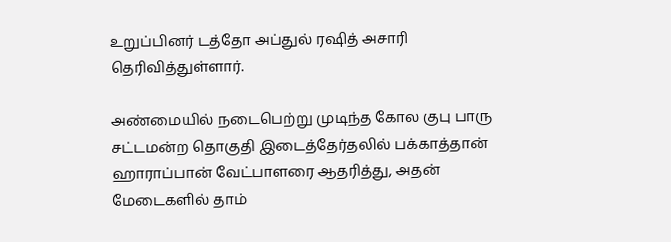உறுப்பினர் டத்தோ அப்துல் ரஷித் அசாரி தெரிவித்துள்ளார்.

அண்மையில் நடைபெற்று முடிந்த கோல குபு பாரு சட்டமன்ற தொகுதி இடைத்தேர்தலில் பக்காத்தான் ஹாராப்பான் வேட்பாளரை ஆதரித்து, அதன் மேடைகளில் தாம்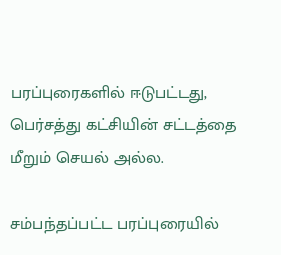பரப்புரைகளில் ஈடுபட்டது, பெர்சத்து கட்சியின் சட்டத்தை மீறும் செயல் அல்ல.

சம்பந்தப்பட்ட பரப்புரையில்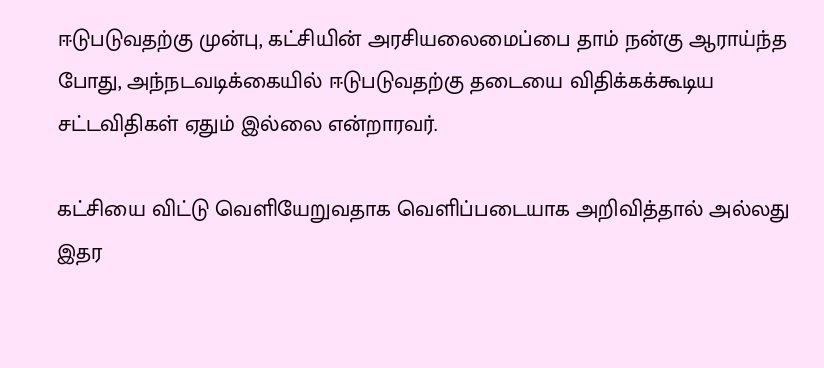ஈடுபடுவதற்கு முன்பு, கட்சியின் அரசியலைமைப்பை தாம் நன்கு ஆராய்ந்த போது, அந்நடவடிக்கையில் ஈடுபடுவதற்கு தடையை விதிக்கக்கூடிய சட்டவிதிகள் ஏதும் இல்லை என்றாரவர்.

கட்சியை விட்டு வெளியேறுவதாக வெளிப்படையாக அறிவித்தால் அல்லது இதர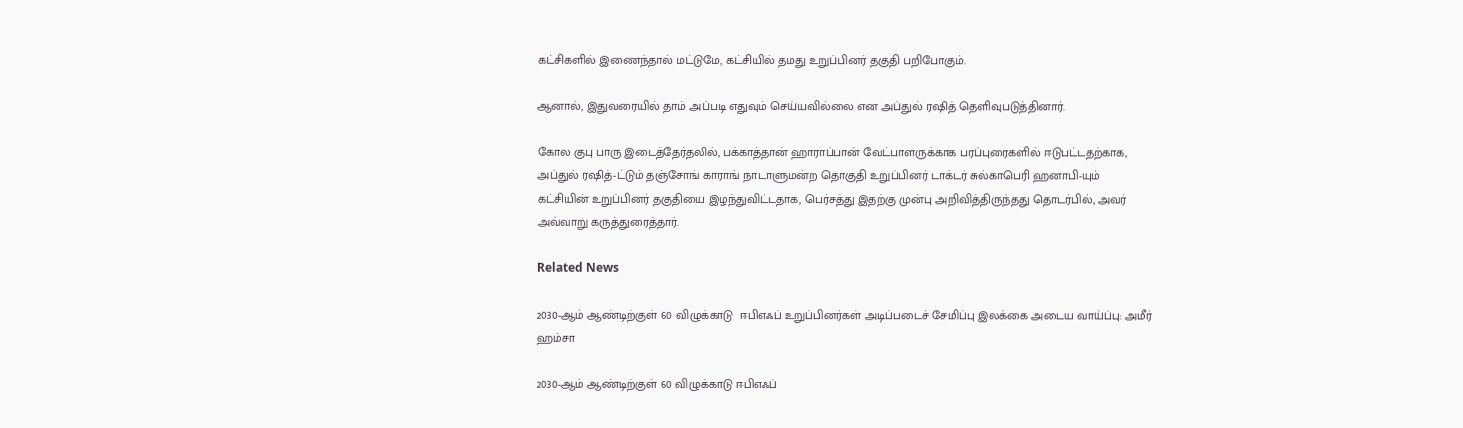கட்சிகளில் இணைந்தால் மட்டுமே, கட்சியில் தமது உறுப்பினர் தகுதி பறிபோகும்.

ஆனால், இதுவரையில் தாம் அப்படி எதுவும் செய்யவில்லை என அப்துல் ரஷித் தெளிவுபடுத்தினார்.

கோல குபு பாரு இடைத்தேர்தலில், பக்காத்தான் ஹாராப்பான் வேட்பாளருக்காக பரப்புரைகளில் ஈடுபட்டதற்காக, அப்துல் ரஷித்-ட்டும் தஞ்சோங் காராங் நாடாளுமன்ற தொகுதி உறுப்பினர் டாக்டர் சுல்காபெரி ஹனாபி-யும் கட்சியின் உறுப்பினர் தகுதியை இழந்துவிட்டதாக, பெர்சத்து இதற்கு முன்பு அறிவித்திருந்தது தொடர்பில், அவர் அவ்வாறு கருத்துரைத்தார்.

Related News

2030-ஆம் ஆண்டிற்குள் 60 விழுக்காடு  ஈபிஎஃப் உறுப்பினர்கள் அடிப்படைச் சேமிப்பு இலக்கை அடைய வாய்ப்பு: அமீர் ஹம்சா

2030-ஆம் ஆண்டிற்குள் 60 விழுக்காடு ஈபிஎஃப்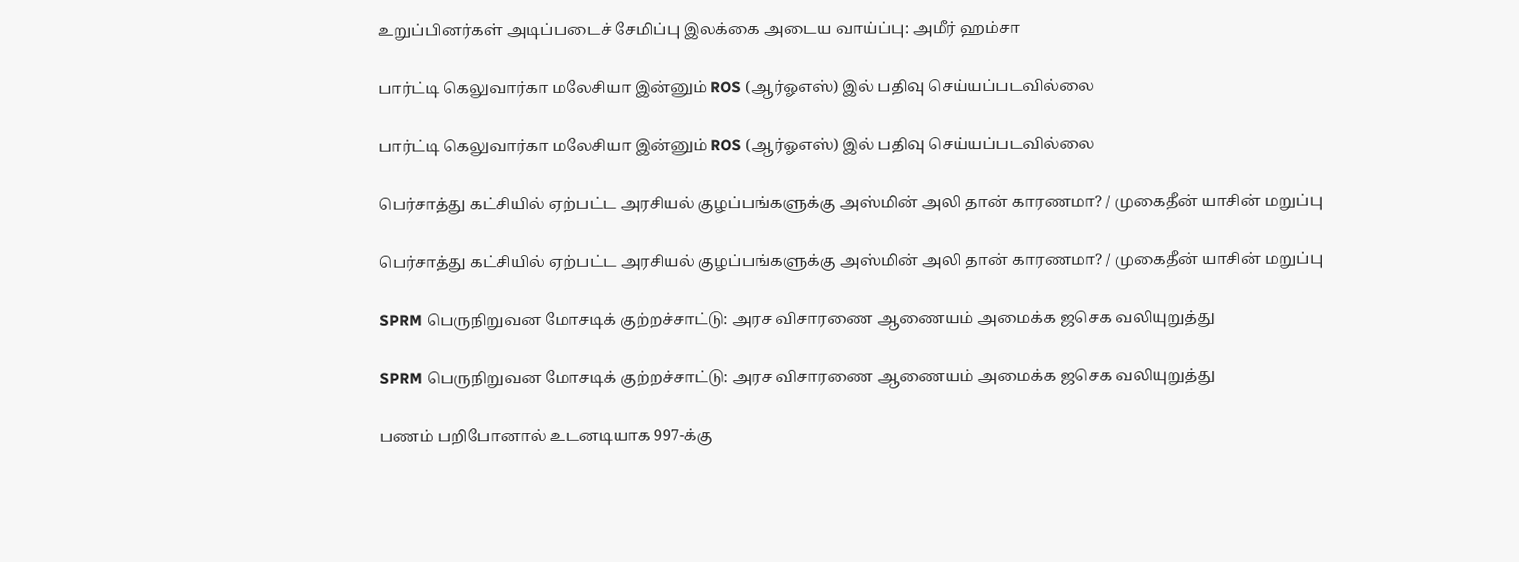உறுப்பினர்கள் அடிப்படைச் சேமிப்பு இலக்கை அடைய வாய்ப்பு: அமீர் ஹம்சா

பார்ட்டி கெலுவார்கா மலேசியா இன்னும் ROS (ஆர்ஓஎஸ்) இல் பதிவு செய்யப்படவில்லை

பார்ட்டி கெலுவார்கா மலேசியா இன்னும் ROS (ஆர்ஓஎஸ்) இல் பதிவு செய்யப்படவில்லை

பெர்சாத்து கட்சியில் ஏற்பட்ட அரசியல் குழப்பங்களுக்கு அஸ்மின் அலி தான் காரணமா? / முகைதீன் யாசின் மறுப்பு

பெர்சாத்து கட்சியில் ஏற்பட்ட அரசியல் குழப்பங்களுக்கு அஸ்மின் அலி தான் காரணமா? / முகைதீன் யாசின் மறுப்பு

SPRM பெருநிறுவன மோசடிக் குற்றச்சாட்டு: அரச விசாரணை ஆணையம் அமைக்க ஜசெக வலியுறுத்து

SPRM பெருநிறுவன மோசடிக் குற்றச்சாட்டு: அரச விசாரணை ஆணையம் அமைக்க ஜசெக வலியுறுத்து

பணம் பறிபோனால் உடனடியாக 997-க்கு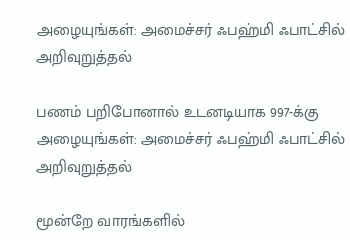அழையுங்கள்: அமைச்சர் ஃபஹ்மி ஃபாட்சில் அறிவுறுத்தல்

பணம் பறிபோனால் உடனடியாக 997-க்கு அழையுங்கள்: அமைச்சர் ஃபஹ்மி ஃபாட்சில் அறிவுறுத்தல்

மூன்றே வாரங்களில்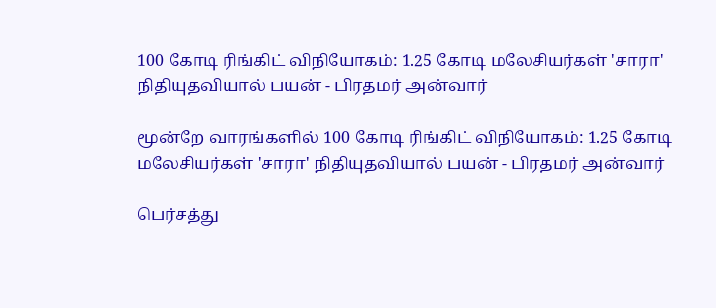100 கோடி ரிங்கிட் விநியோகம்: 1.25 கோடி மலேசியர்கள் 'சாரா' நிதியுதவியால் பயன் - பிரதமர் அன்வார்

மூன்றே வாரங்களில் 100 கோடி ரிங்கிட் விநியோகம்: 1.25 கோடி மலேசியர்கள் 'சாரா' நிதியுதவியால் பயன் - பிரதமர் அன்வார்

பெர்சத்து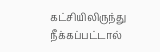கட்சியிலிருந்து நீக்கப்பட்டால்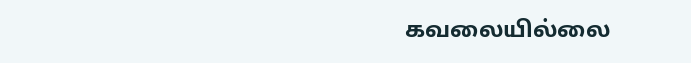கவலையில்லை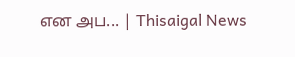என அப... | Thisaigal News